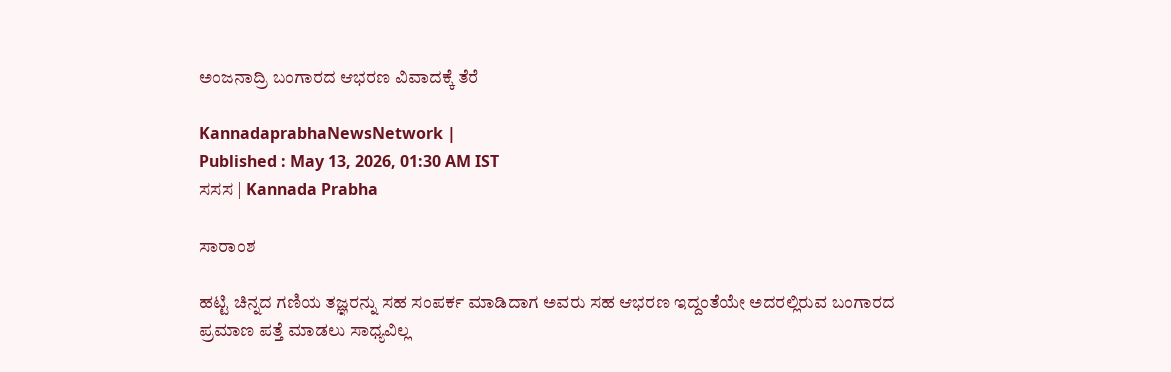ಅಂಜನಾದ್ರಿ ಬಂಗಾರದ ಆಭರಣ ವಿವಾದಕ್ಕೆ ತೆರೆ

KannadaprabhaNewsNetwork |
Published : May 13, 2026, 01:30 AM IST
ಸಸಸ | Kannada Prabha

ಸಾರಾಂಶ

ಹಟ್ಟಿ ಚಿನ್ನದ ಗಣಿಯ ತಜ್ಞರನ್ನು ಸಹ ಸಂಪರ್ಕ ಮಾಡಿದಾಗ ಅವರು ಸಹ ಆಭರಣ ಇದ್ದಂತೆಯೇ ಅದರಲ್ಲಿರುವ ಬಂಗಾರದ ಪ್ರಮಾಣ ಪತ್ತೆ ಮಾಡಲು ಸಾಧ್ಯವಿಲ್ಲ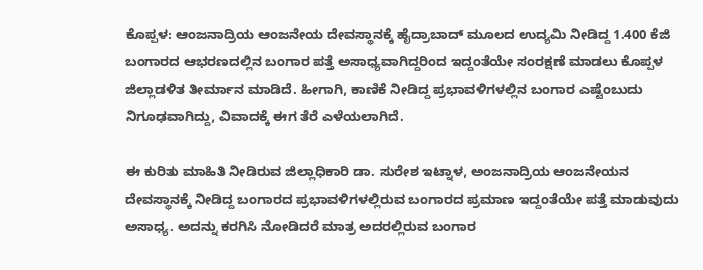ಕೊಪ್ಪಳ: ಆಂಜನಾದ್ರಿಯ ಆಂಜನೇಯ ದೇವಸ್ಥಾನಕ್ಕೆ ಹೈದ್ರಾಬಾದ್ ಮೂಲದ ಉದ್ಯಮಿ ನೀಡಿದ್ದ 1.400 ಕೆಜಿ ಬಂಗಾರದ ಆಭರಣದಲ್ಲಿನ ಬಂಗಾರ ಪತ್ತೆ ಅಸಾಧ್ಯವಾಗಿದ್ದರಿಂದ ಇದ್ದಂತೆಯೇ ಸಂರಕ್ಷಣೆ ಮಾಡಲು ಕೊಪ್ಪಳ ಜಿಲ್ಲಾಡಳಿತ ತೀರ್ಮಾನ ಮಾಡಿದೆ. ಹೀಗಾಗಿ, ಕಾಣಿಕೆ ನೀಡಿದ್ದ ಪ್ರಭಾವಳಿಗಳಲ್ಲಿನ ಬಂಗಾರ ಎಷ್ಟೆಂಬುದು ನಿಗೂಢವಾಗಿದ್ದು, ವಿವಾದಕ್ಕೆ ಈಗ ತೆರೆ ಎಳೆಯಲಾಗಿದೆ.

ಈ ಕುರಿತು ಮಾಹಿತಿ ನೀಡಿರುವ ಜಿಲ್ಲಾಧಿಕಾರಿ ಡಾ. ಸುರೇಶ ಇಟ್ನಾಳ, ಅಂಜನಾದ್ರಿಯ ಆಂಜನೇಯನ ದೇವಸ್ಥಾನಕ್ಕೆ ನೀಡಿದ್ದ ಬಂಗಾರದ ಪ್ರಭಾವಳಿಗಳಲ್ಲಿರುವ ಬಂಗಾರದ ಪ್ರಮಾಣ ಇದ್ದಂತೆಯೇ ಪತ್ತೆ ಮಾಡುವುದು ಅಸಾಧ್ಯ. ಅದನ್ನು ಕರಗಿಸಿ ನೋಡಿದರೆ ಮಾತ್ರ ಅದರಲ್ಲಿರುವ ಬಂಗಾರ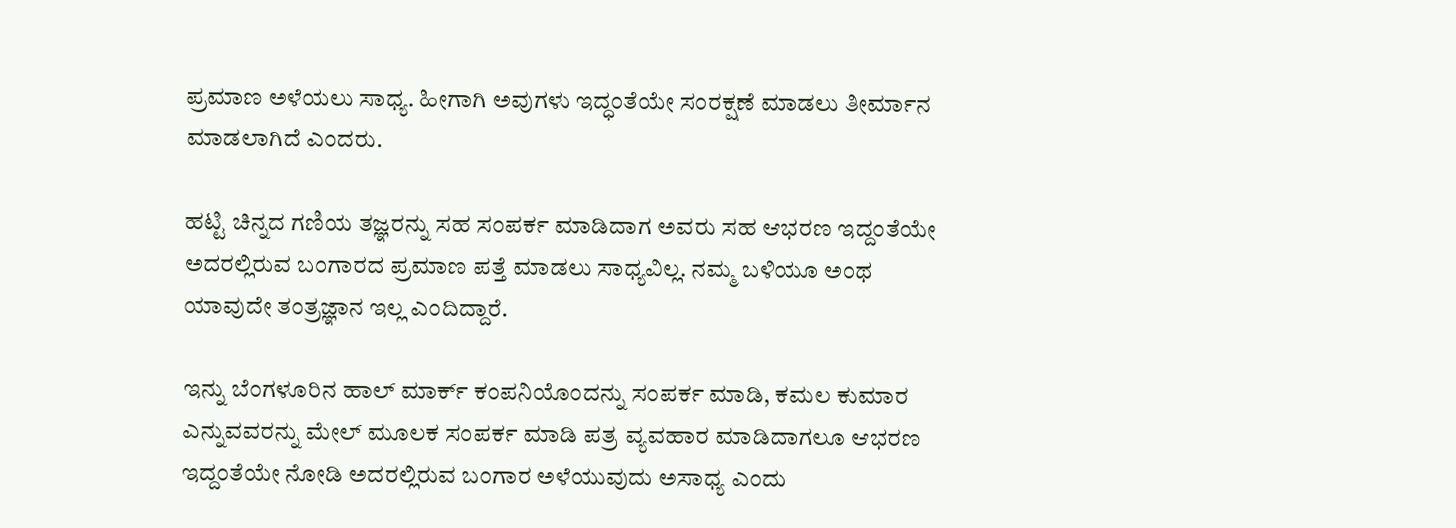ಪ್ರಮಾಣ ಅಳೆಯಲು ಸಾಧ್ಯ. ಹೀಗಾಗಿ ಅವುಗಳು ಇದ್ಧಂತೆಯೇ ಸಂರಕ್ಷಣೆ ಮಾಡಲು ತೀರ್ಮಾನ ಮಾಡಲಾಗಿದೆ ಎಂದರು.

ಹಟ್ಟಿ ಚಿನ್ನದ ಗಣಿಯ ತಜ್ಞರನ್ನು ಸಹ ಸಂಪರ್ಕ ಮಾಡಿದಾಗ ಅವರು ಸಹ ಆಭರಣ ಇದ್ದಂತೆಯೇ ಅದರಲ್ಲಿರುವ ಬಂಗಾರದ ಪ್ರಮಾಣ ಪತ್ತೆ ಮಾಡಲು ಸಾಧ್ಯವಿಲ್ಲ. ನಮ್ಮ ಬಳಿಯೂ ಅಂಥ ಯಾವುದೇ ತಂತ್ರಜ್ಞಾನ ಇಲ್ಲ ಎಂದಿದ್ದಾರೆ.

ಇನ್ನು ಬೆಂಗಳೂರಿನ ಹಾಲ್ ಮಾರ್ಕ್ ಕಂಪನಿಯೊಂದನ್ನು ಸಂಪರ್ಕ ಮಾಡಿ, ಕಮಲ ಕುಮಾರ ಎನ್ನುವವರನ್ನು ಮೇಲ್ ಮೂಲಕ ಸಂಪರ್ಕ ಮಾಡಿ ಪತ್ರ ವ್ಯವಹಾರ ಮಾಡಿದಾಗಲೂ ಆಭರಣ ಇದ್ದಂತೆಯೇ ನೋಡಿ ಅದರಲ್ಲಿರುವ ಬಂಗಾರ ಅಳೆಯುವುದು ಅಸಾಧ್ಯ ಎಂದು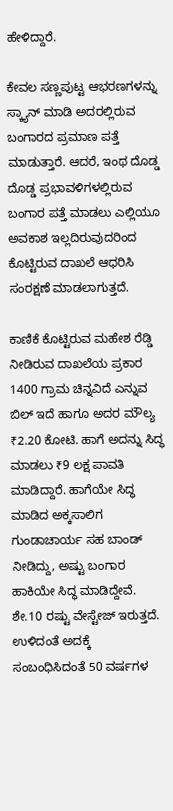ಹೇಳಿದ್ದಾರೆ.

ಕೇವಲ ಸಣ್ಣಪುಟ್ಟ ಆಭರಣಗಳನ್ನು ಸ್ಕ್ಯಾನ್ ಮಾಡಿ ಅದರಲ್ಲಿರುವ ಬಂಗಾರದ ಪ್ರಮಾಣ ಪತ್ತೆ ಮಾಡುತ್ತಾರೆ. ಆದರೆ, ಇಂಥ ದೊಡ್ಡ ದೊಡ್ಡ ಪ್ರಭಾವಳಿಗಳಲ್ಲಿರುವ ಬಂಗಾರ ಪತ್ತೆ ಮಾಡಲು ಎಲ್ಲಿಯೂ ಅವಕಾಶ ಇಲ್ಲದಿರುವುದರಿಂದ ಕೊಟ್ಟಿರುವ ದಾಖಲೆ ಆಧರಿಸಿ ಸಂರಕ್ಷಣೆ ಮಾಡಲಾಗುತ್ತದೆ.

ಕಾಣಿಕೆ ಕೊಟ್ಟಿರುವ ಮಹೇಶ ರೆಡ್ಡಿ ನೀಡಿರುವ ದಾಖಲೆಯ ಪ್ರಕಾರ 1400 ಗ್ರಾಮ ಚಿನ್ನವಿದೆ ಎನ್ನುವ ಬಿಲ್ ಇದೆ ಹಾಗೂ ಅದರ ಮೌಲ್ಯ ₹2.20 ಕೋಟಿ. ಹಾಗೆ ಅದನ್ನು ಸಿದ್ಧ ಮಾಡಲು ₹9 ಲಕ್ಷ ಪಾವತಿ ಮಾಡಿದ್ದಾರೆ. ಹಾಗೆಯೇ ಸಿದ್ಧ ಮಾಡಿದ ಅಕ್ಕಸಾಲಿಗ ಗುಂಡಾಚಾರ್ಯ ಸಹ ಬಾಂಡ್ ನೀಡಿದ್ದು, ಅಷ್ಟು ಬಂಗಾರ ಹಾಕಿಯೇ ಸಿದ್ಧ ಮಾಡಿದ್ದೇವೆ. ಶೇ.10 ರಷ್ಟು ವೇಸ್ಟೇಜ್ ಇರುತ್ತದೆ. ಉಳಿದಂತೆ ಅದಕ್ಕೆ ಸಂಬಂಧಿಸಿದಂತೆ 50 ವರ್ಷಗಳ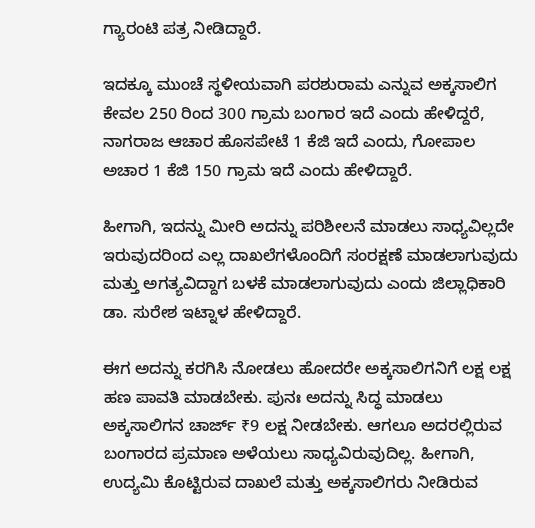ಗ್ಯಾರಂಟಿ ಪತ್ರ ನೀಡಿದ್ದಾರೆ.

ಇದಕ್ಕೂ ಮುಂಚೆ ಸ್ಥಳೀಯವಾಗಿ ಪರಶುರಾಮ ಎನ್ನುವ ಅಕ್ಕಸಾಲಿಗ ಕೇವಲ 250 ರಿಂದ 300 ಗ್ರಾಮ ಬಂಗಾರ ಇದೆ ಎಂದು ಹೇಳಿದ್ದರೆ, ನಾಗರಾಜ ಆಚಾರ ಹೊಸಪೇಟೆ 1 ಕೆಜಿ ಇದೆ ಎಂದು, ಗೋಪಾಲ ಅಚಾರ 1 ಕೆಜಿ 150 ಗ್ರಾಮ ಇದೆ ಎಂದು ಹೇಳಿದ್ದಾರೆ.

ಹೀಗಾಗಿ, ಇದನ್ನು ಮೀರಿ ಅದನ್ನು ಪರಿಶೀಲನೆ ಮಾಡಲು ಸಾಧ್ಯವಿಲ್ಲದೇ ಇರುವುದರಿಂದ ಎಲ್ಲ ದಾಖಲೆಗಳೊಂದಿಗೆ ಸಂರಕ್ಷಣೆ ಮಾಡಲಾಗುವುದು ಮತ್ತು ಅಗತ್ಯವಿದ್ದಾಗ ಬಳಕೆ ಮಾಡಲಾಗುವುದು ಎಂದು ಜಿಲ್ಲಾಧಿಕಾರಿ ಡಾ. ಸುರೇಶ ಇಟ್ನಾಳ ಹೇಳಿದ್ದಾರೆ.

ಈಗ ಅದನ್ನು ಕರಗಿಸಿ ನೋಡಲು ಹೋದರೇ ಅಕ್ಕಸಾಲಿಗನಿಗೆ ಲಕ್ಷ ಲಕ್ಷ ಹಣ ಪಾವತಿ ಮಾಡಬೇಕು. ಪುನಃ ಅದನ್ನು ಸಿದ್ಧ ಮಾಡಲು ಅಕ್ಕಸಾಲಿಗನ ಚಾರ್ಜ್ ₹9 ಲಕ್ಷ ನೀಡಬೇಕು. ಆಗಲೂ ಅದರಲ್ಲಿರುವ ಬಂಗಾರದ ಪ್ರಮಾಣ ಅಳೆಯಲು ಸಾಧ್ಯವಿರುವುದಿಲ್ಲ. ಹೀಗಾಗಿ, ಉದ್ಯಮಿ ಕೊಟ್ಟಿರುವ ದಾಖಲೆ ಮತ್ತು ಅಕ್ಕಸಾಲಿಗರು ನೀಡಿರುವ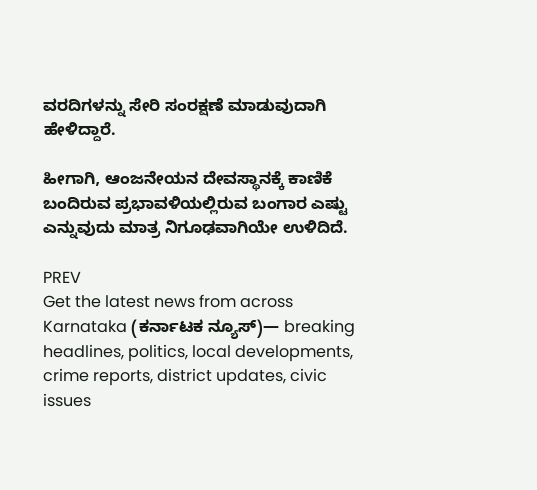ವರದಿಗಳನ್ನು ಸೇರಿ ಸಂರಕ್ಷಣೆ ಮಾಡುವುದಾಗಿ ಹೇಳಿದ್ದಾರೆ.

ಹೀಗಾಗಿ, ಆಂಜನೇಯನ ದೇವಸ್ಥಾನಕ್ಕೆ ಕಾಣಿಕೆ ಬಂದಿರುವ ಪ್ರಭಾವಳಿಯಲ್ಲಿರುವ ಬಂಗಾರ ಎಷ್ಟು ಎನ್ನುವುದು ಮಾತ್ರ ನಿಗೂಢವಾಗಿಯೇ ಉಳಿದಿದೆ.

PREV
Get the latest news from across Karnataka (ಕರ್ನಾಟಕ ನ್ಯೂಸ್)— breaking headlines, politics, local developments, crime reports, district updates, civic issues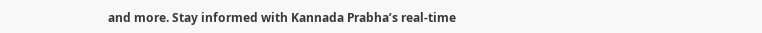and more. Stay informed with Kannada Prabha’s real‑time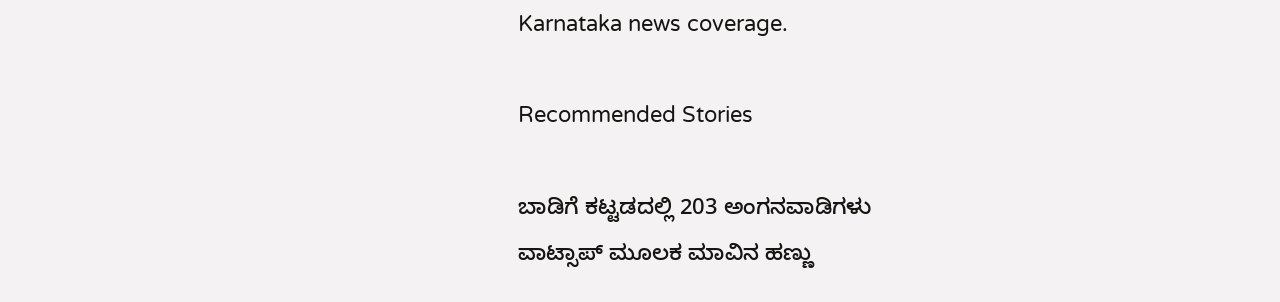Karnataka news coverage.

Recommended Stories

ಬಾಡಿಗೆ ಕಟ್ಟಡದಲ್ಲಿ 203 ಅಂಗನವಾಡಿಗಳು
ವಾಟ್ಸಾಪ್ ಮೂಲಕ ಮಾವಿನ ಹಣ್ಣು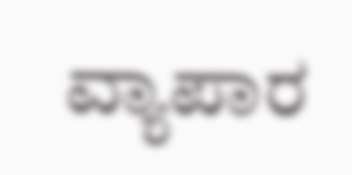ವ್ಯಾಪಾರ